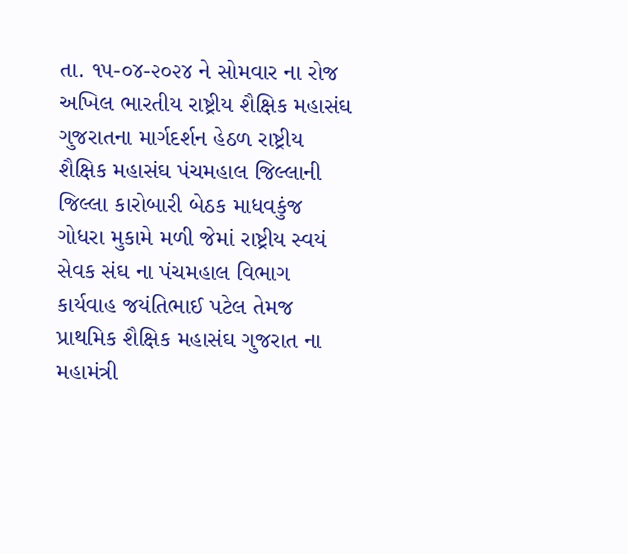તા. ૧૫-૦૪-૨૦૨૪ ને સોમવાર ના રોજ અખિલ ભારતીય રાષ્ટ્રીય શૈક્ષિક મહાસંઘ ગુજરાતના માર્ગદર્શન હેઠળ રાષ્ટ્રીય શૈક્ષિક મહાસંઘ પંચમહાલ જિલ્લાની જિલ્લા કારોબારી બેઠક માધવકુંજ ગોધરા મુકામે મળી જેમાં રાષ્ટ્રીય સ્વયં સેવક સંઘ ના પંચમહાલ વિભાગ કાર્યવાહ જયંતિભાઈ પટેલ તેમજ પ્રાથમિક શૈક્ષિક મહાસંઘ ગુજરાત ના મહામંત્રી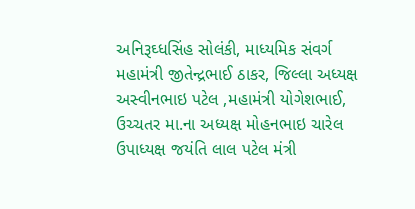અનિરૂઘ્ધસિંહ સોલંકી, માધ્યમિક સંવર્ગ મહામંત્રી જીતેન્દ્રભાઈ ઠાકર, જિલ્લા અધ્યક્ષ અસ્વીનભાઇ પટેલ ,મહામંત્રી યોગેશભાઈ, ઉચ્ચતર મા.ના અધ્યક્ષ મોહનભાઇ ચારેલ ઉપાધ્યક્ષ જયંતિ લાલ પટેલ મંત્રી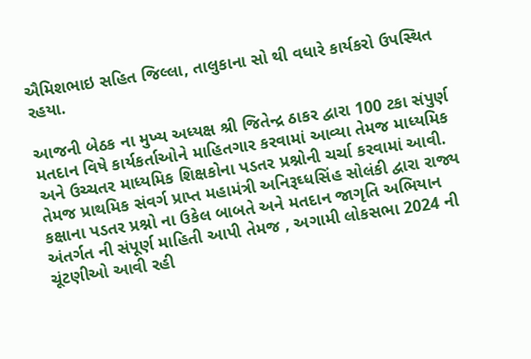ઐમિશભાઇ સહિત જિલ્લા, તાલુકાના સો થી વધારે કાર્યકરો ઉપસ્થિત રહયા.

આજની બેઠક ના મુખ્ય અધ્યક્ષ શ્રી જિતેન્દ્ર ઠાકર દ્વારા 100 ટકા સંપુર્ણ મતદાન વિષે કાર્યકર્તાઓને માહિતગાર કરવામાં આવ્યા તેમજ માધ્યમિક અને ઉચ્ચતર માધ્યમિક શિક્ષકોના પડતર પ્રશ્નોની ચર્ચા કરવામાં આવી. તેમજ પ્રાથમિક સંવર્ગ પ્રાપ્ત મહામંત્રી અનિરૂઘ્ધસિંહ સોલંકી દ્વારા રાજ્ય કક્ષાના પડતર પ્રશ્નો ના ઉકેલ બાબતે અને મતદાન જાગૃતિ અભિયાન અંતર્ગત ની સંપૂર્ણ માહિતી આપી તેમજ , અગામી લોકસભા 2024 ની ચૂંટણીઓ આવી રહી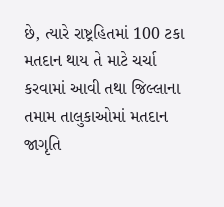છે, ત્યારે રાષ્ટ્રહિતમાં 100 ટકા મતદાન થાય તે માટે ચર્ચા કરવામાં આવી તથા જિલ્લાના તમામ તાલુકાઓમાં મતદાન જાગૃતિ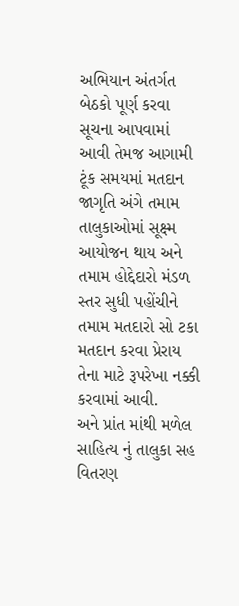અભિયાન અંતર્ગત બેઠકો પૂર્ણ કરવા સૂચના આપવામાં આવી તેમજ આગામી ટૂંક સમયમાં મતદાન જાગૃતિ અંગે તમામ તાલુકાઓમાં સૂક્ષ્મ આયોજન થાય અને તમામ હોદ્દેદારો મંડળ સ્તર સુધી પહોંચીને તમામ મતદારો સો ટકા મતદાન કરવા પ્રેરાય તેના માટે રૂપરેખા નક્કી કરવામાં આવી.
અને પ્રાંત માંથી મળેલ સાહિત્ય નું તાલુકા સહ વિતરણ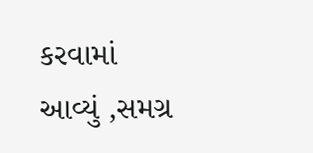કરવામાં આવ્યું ,સમગ્ર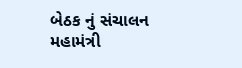બેઠક નું સંચાલન મહામંત્રી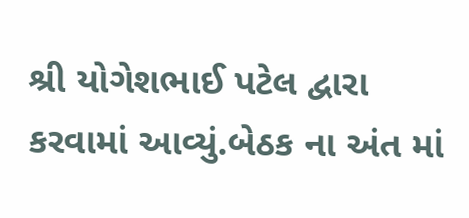શ્રી યોગેશભાઈ પટેલ દ્વારા કરવામાં આવ્યું.બેઠક ના અંત માં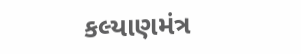કલ્યાણમંત્ર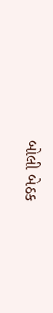બોલી બેઠક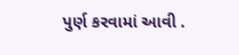પુર્ણ કરવામાં આવી .